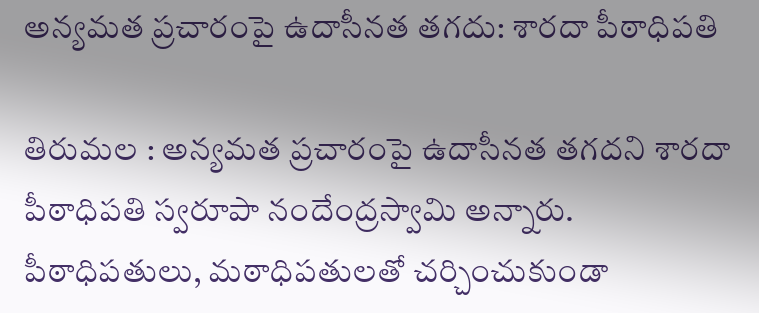అన్యమత ప్రచారంపై ఉదాసీనత తగదు: శారదా పీఠాధిపతి

తిరుమల : అన్యమత ప్రచారంపై ఉదాసీనత తగదని శారదా పీఠాధిపతి స్వరూపా నందేంద్రస్వామి అన్నారు. పీఠాధిపతులు, మఠాధిపతులతో చర్చించుకుండా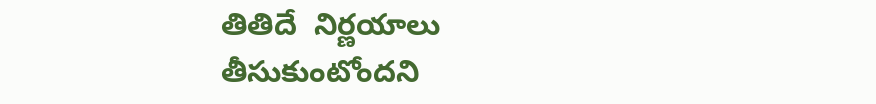తితిదే  నిర్ణయాలు తీసుకుంటోందని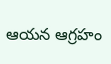ఆయన ఆగ్రహం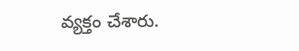వ్యక్తం చేశారు.